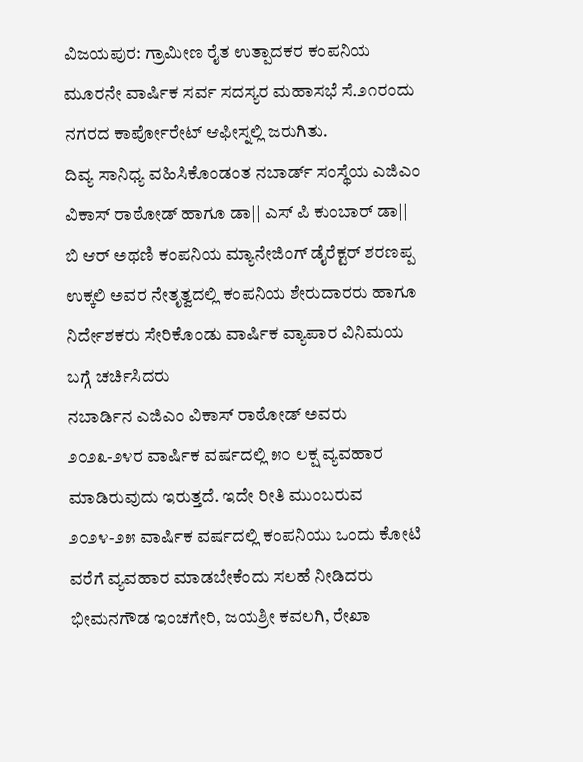ವಿಜಯಪುರ: ಗ್ರಾಮೀಣ ರೈತ ಉತ್ಪಾದಕರ ಕಂಪನಿಯ ಮೂರನೇ ವಾರ್ಷಿಕ ಸರ್ವ ಸದಸ್ಯರ ಮಹಾಸಭೆ ಸೆ.೨೧ರಂದು ನಗರದ ಕಾರ್ಪೋರೇಟ್ ಆಫೀಸ್ನಲ್ಲಿ ಜರುಗಿತು.
ದಿವ್ಯ ಸಾನಿಧ್ಯ ವಹಿಸಿಕೊಂಡಂತ ನಬಾರ್ಡ್ ಸಂಸ್ಥೆಯ ಎಜಿಎಂ ವಿಕಾಸ್ ರಾಠೋಡ್ ಹಾಗೂ ಡಾ|| ಎಸ್ ಪಿ ಕುಂಬಾರ್ ಡಾ|| ಬಿ ಆರ್ ಅಥಣಿ ಕಂಪನಿಯ ಮ್ಯಾನೇಜಿಂಗ್ ಡೈರೆಕ್ಟರ್ ಶರಣಪ್ಪ ಉಕ್ಕಲಿ ಅವರ ನೇತೃತ್ವದಲ್ಲಿ ಕಂಪನಿಯ ಶೇರುದಾರರು ಹಾಗೂ ನಿರ್ದೇಶಕರು ಸೇರಿಕೊಂಡು ವಾರ್ಷಿಕ ವ್ಯಾಪಾರ ವಿನಿಮಯ ಬಗ್ಗೆ ಚರ್ಚಿಸಿದರು
ನಬಾರ್ಡಿನ ಎಜಿಎಂ ವಿಕಾಸ್ ರಾಠೋಡ್ ಅವರು ೨೦೨೩-೨೪ರ ವಾರ್ಷಿಕ ವರ್ಷದಲ್ಲಿ ೫೦ ಲಕ್ಷ ವ್ಯವಹಾರ ಮಾಡಿರುವುದು ಇರುತ್ತದೆ. ಇದೇ ರೀತಿ ಮುಂಬರುವ ೨೦೨೪-೨೫ ವಾರ್ಷಿಕ ವರ್ಷದಲ್ಲಿ ಕಂಪನಿಯು ಒಂದು ಕೋಟಿ ವರೆಗೆ ವ್ಯವಹಾರ ಮಾಡಬೇಕೆಂದು ಸಲಹೆ ನೀಡಿದರು
ಭೀಮನಗೌಡ ಇಂಚಗೇರಿ, ಜಯಶ್ರೀ ಕವಲಗಿ, ರೇಖಾ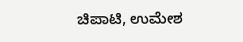ಚಿಪಾಟಿ, ಉಮೇಶ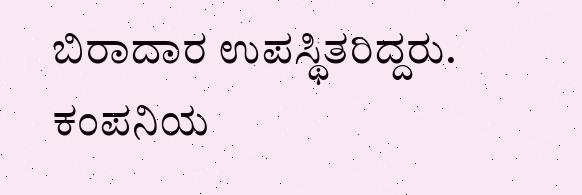ಬಿರಾದಾರ ಉಪಸ್ಥಿತರಿದ್ದರು.
ಕಂಪನಿಯ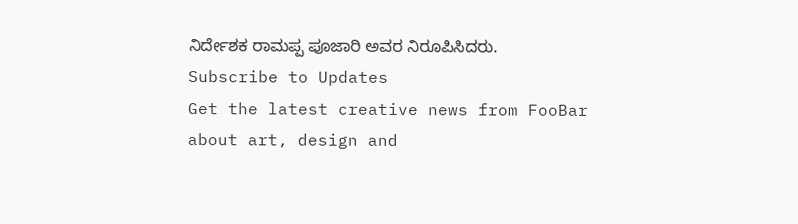ನಿರ್ದೇಶಕ ರಾಮಪ್ಪ ಪೂಜಾರಿ ಅವರ ನಿರೂಪಿಸಿದರು.
Subscribe to Updates
Get the latest creative news from FooBar about art, design and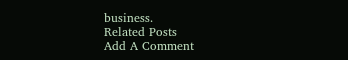business.
Related Posts
Add A Comment